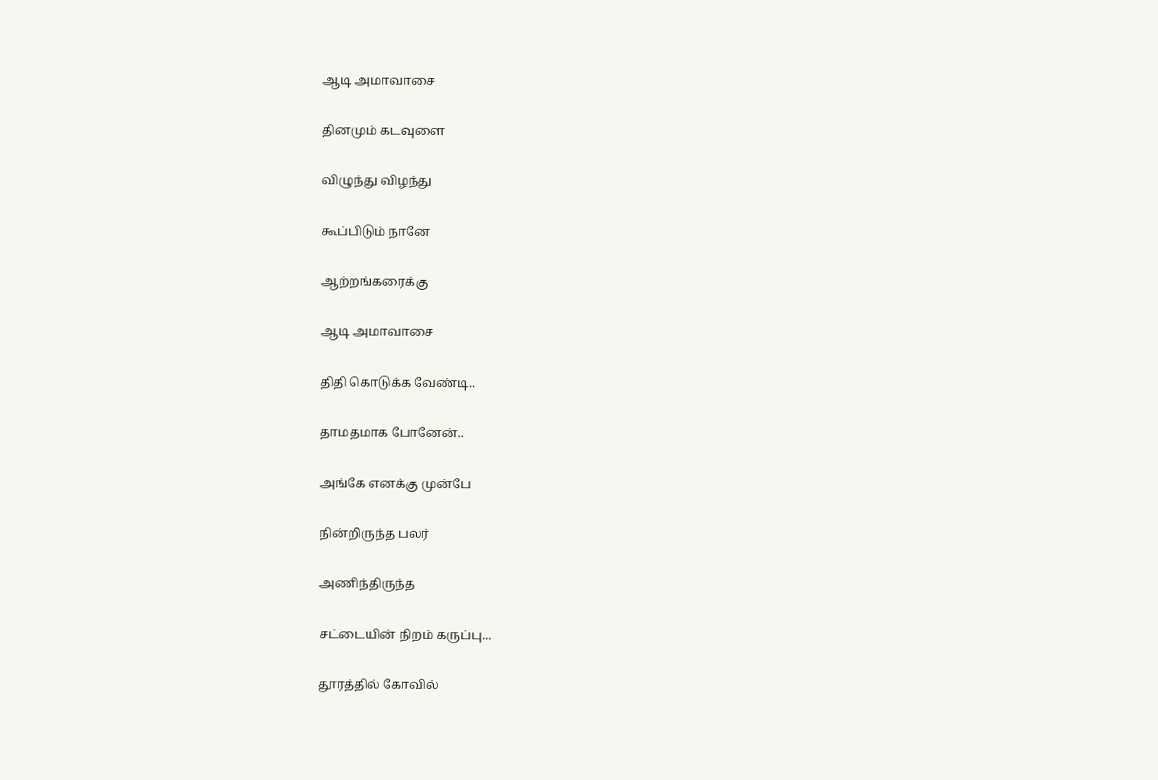ஆடி அமாவாசை

தினமும் கடவுளை

விழுந்து விழந்து

கூப்பிடும் நானே

ஆற்றங்கரைக்கு

ஆடி அமாவாசை

திதி கொடுக்க வேண்டி..

தாமதமாக போனேன்..

அங்கே எனக்கு முன்பே

நின்றிருந்த பலர்

அணிந்திருந்த

சட்டையின் நிறம் கருப்பு...

தூரத்தில் கோவில்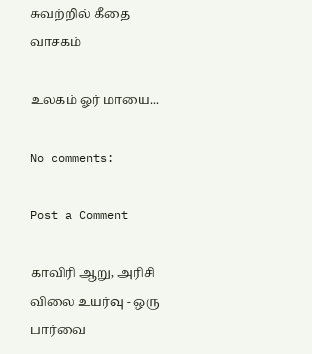சுவற்றில் கீதை வாசகம்

உலகம் ஓர் மாயை...

No comments:

Post a Comment

காவிரி ஆறு, அரிசி விலை உயர்வு - ஒரு பார்வை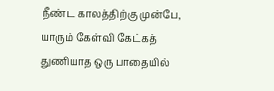நீண்ட காலத்திற்கு முன்பே, யாரும் கேள்வி கேட்கத் துணியாத ஒரு பாதையில்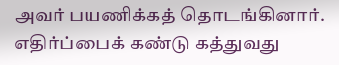அவர் பயணிக்கத் தொடங்கினார். எதிர்ப்பைக் கண்டு கத்துவது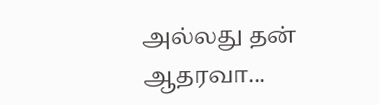அல்லது தன் ஆதரவா...